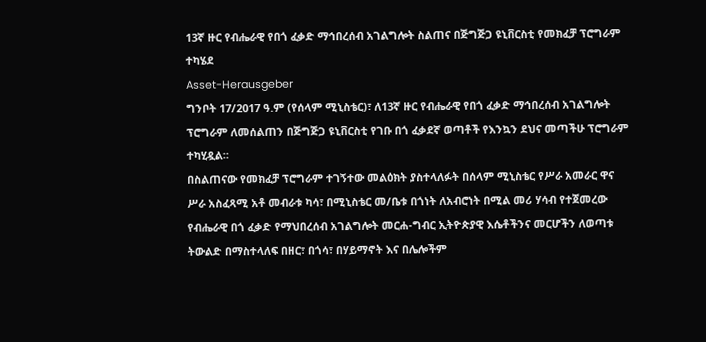13ኛ ዙር የብሔራዊ የበጎ ፈቃድ ማኅበረሰብ አገልግሎት ስልጠና በጅግጅጋ ዩኒቨርስቲ የመክፈቻ ፕሮግራም ተካሄደ
Asset-Herausgeber
ግንቦት 17/2017 ዓ.ም (የሰላም ሚኒስቴር)፣ ለ13ኛ ዙር የብሔራዊ የበጎ ፈቃድ ማኅበረሰብ አገልግሎት ፕሮግራም ለመሰልጠን በጅግጅጋ ዩኒቨርስቲ የገቡ በጎ ፈቃደኛ ወጣቶች የእንኳን ደህና መጣችሁ ፕሮግራም ተካሂዷል።
በስልጠናው የመክፈቻ ፕሮግራም ተገኝተው መልዕክት ያስተላለፉት በሰላም ሚኒስቴር የሥራ አመራር ዋና ሥራ አስፈጻሚ አቶ መብራቱ ካሳ፣ በሚኒስቴር መ/ቤቱ በጎነት ለአብሮነት በሚል መሪ ሃሳብ የተጀመረው የብሔራዊ በጎ ፈቃድ የማህበረሰብ አገልግሎት መርሐ-ግብር ኢትዮጵያዊ እሴቶችንና መርሆችን ለወጣቱ ትውልድ በማስተላለፍ በዘር፣ በጎሳ፣ በሃይማኖት እና በሌሎችም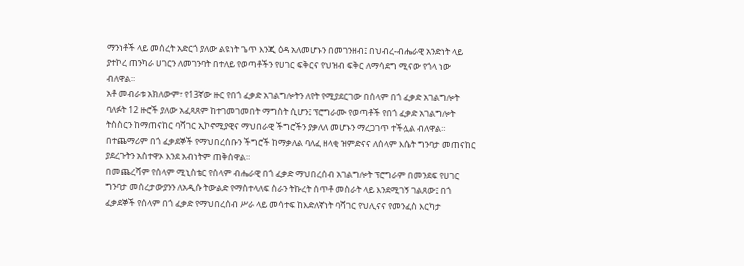ማንነቶች ላይ መሰረት አድርጎ ያለው ልዩነት ጌጥ እንጂ ዕዳ አለመሆኑን በመገንዘብ፤ በህብረ-ብሔራዊ አንድነት ላይ ያተኮረ ጠንካራ ሀገርን ለመገንባት በተለይ የወጣቶችን የሀገር ፍቅርና የህዝብ ፍቅር ለማሳደግ ሚናው የጎላ ነው ብለዋል።
አቶ መብራቱ አክለውም፣ የ13ኛው ዙር የበጎ ፈቃድ አገልግሎትን ለየት የሚያደርገው በሰላም በጎ ፈቃድ አገልግሎት ባለፉት 12 ዙሮች ያለው አፈጻጸም ከተገመገመበት ማግስት ሲሆን፤ ፕሮግራሙ የወጣቶች የበጎ ፈቃድ አገልግሎት ትስስርን ከማጠናከር ባሻገር ኢኮኖሚያዊና ማህበራዊ ችግሮችን ያቃለለ መሆኑን ማረጋገጥ ተችሏል ብለዋል። በተጨማሪም በጎ ፈቃደኞች የማህበረሰቡን ችግሮች ከማቃለል ባለፈ ዘላቂ ዝምድናና ለሰላም እሴት ግንባታ መጠናከር ያደረጉትን አስተዋኦ እንደ አብነትም ጠቅሰዋል።
በመጨረሻም የሰላም ሚኒስቴር የሰላም ብሔራዊ በጎ ፈቃድ ማህበረሰብ አገልግሎት ፕሮግራም በመንደፍ የሀገር ግንባታ መሰረታውያንን ለአዲሱ ትውልድ የማስተላለፍ ስራን ትኩረት ሰጥቶ መስራት ላይ እንደሚገኝ ገልጸው፤ በጎ ፈቃደኞች የሰላም በጎ ፈቃድ የማህበረሰብ ሥራ ላይ መሳተፍ ከእድለኛነት ባሻገር የህሊናና የመንፈስ እርካታ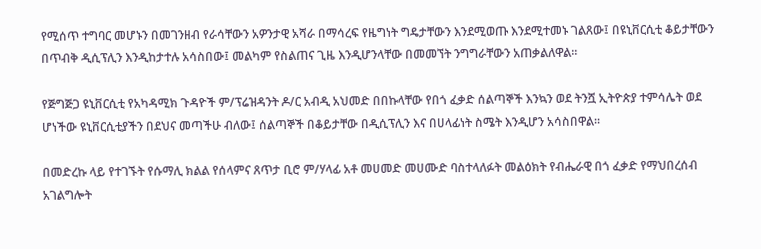የሚሰጥ ተግባር መሆኑን በመገንዘብ የራሳቸውን አዎንታዊ አሻራ በማሳረፍ የዜግነት ግዴታቸውን እንደሚወጡ እንደሚተመኑ ገልጸው፤ በዩኒቨርሲቲ ቆይታቸውን በጥብቅ ዲሲፕሊን እንዲከታተሉ አሳስበው፤ መልካም የስልጠና ጊዜ እንዲሆንላቸው በመመኘት ንግግራቸውን አጠቃልለዋል።

የጅግጅጋ ዩኒቨርሲቲ የአካዳሚክ ጉዳዮች ም/ፕሬዝዳንት ዶ/ር አብዲ አህመድ በበኩላቸው የበጎ ፈቃድ ሰልጣኞች እንኳን ወደ ትንሿ ኢትዮጵያ ተምሳሌት ወደ ሆነችው ዩኒቨርሲቲያችን በደህና መጣችሁ ብለው፤ ሰልጣኞች በቆይታቸው በዲሲፕሊን እና በሀላፊነት ስሜት እንዲሆን አሳስበዋል።

በመድረኩ ላይ የተገኙት የሱማሊ ክልል የሰላምና ጸጥታ ቢሮ ም/ሃላፊ አቶ መሀመድ መሀሙድ ባስተላለፉት መልዕክት የብሔራዊ በጎ ፈቃድ የማህበረሰብ አገልግሎት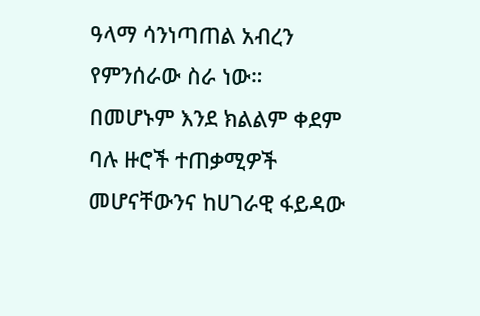ዓላማ ሳንነጣጠል አብረን የምንሰራው ስራ ነው። በመሆኑም እንደ ክልልም ቀደም ባሉ ዙሮች ተጠቃሚዎች መሆናቸውንና ከሀገራዊ ፋይዳው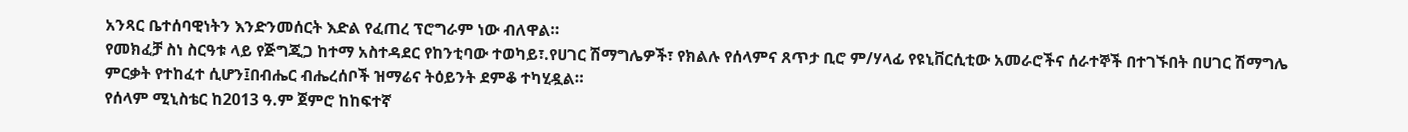አንጻር ቤተሰባዊነትን እንድንመሰርት እድል የፈጠረ ፕሮግራም ነው ብለዋል።
የመክፈቻ ስነ ስርዓቱ ላይ የጅግጂጋ ከተማ አስተዳደር የከንቲባው ተወካይ፣.የሀገር ሽማግሌዎች፣ የክልሉ የሰላምና ጸጥታ ቢሮ ም/ሃላፊ የዩኒቨርሲቲው አመራሮችና ሰራተኞች በተገኙበት በሀገር ሽማግሌ ምርቃት የተከፈተ ሲሆን፤በብሔር ብሔረሰቦች ዝማሬና ትዕይንት ደምቆ ተካሂዷል።
የሰላም ሚኒስቴር ከ2013 ዓ.ም ጀምሮ ከከፍተኛ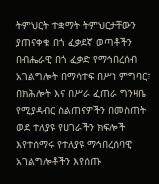ትምህርት ተቋማት ትምህርታቸውን ያጠናቀቁ በጎ ፈቃደኛ ወጣቶችን በብሔራዊ በጎ ፈቃድ የማኅበረሰብ አገልግሎት በማሳተፍ በሥነ ምግባር፣ በክሕሎት እና በሥራ ፈጠራ ግንዛቤ የሚያዳብር ስልጠናዎችን በመስጠት ወደ ተለያዩ የሀገራችን ክፍሎች እየተሰማሩ የተለያዩ ማኅበረሰባዊ አገልግሎቶችን እየሰጡ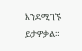እንደሚገኙ ይታዎቃል።